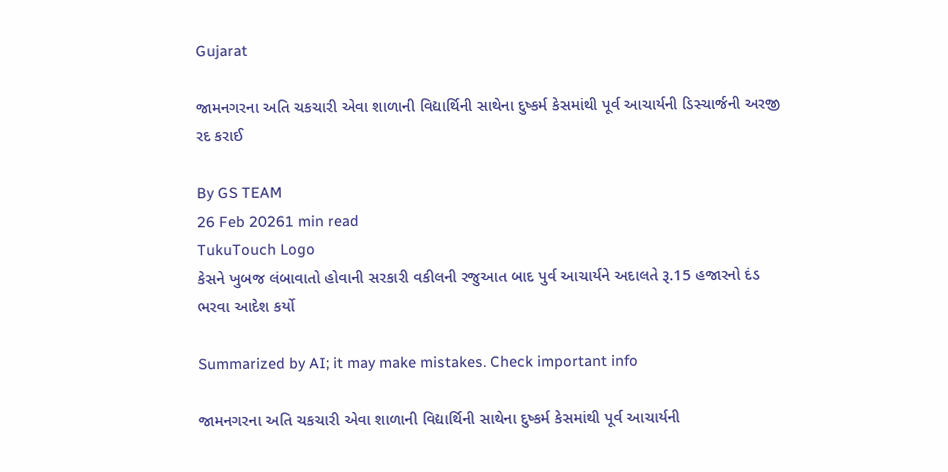Gujarat

જામનગરના અતિ ચકચારી એવા શાળાની વિદ્યાર્થિની સાથેના દુષ્કર્મ કેસમાંથી પૂર્વ આચાર્યની ડિસ્ચાર્જની અરજી રદ કરાઈ

By GS TEAM
26 Feb 20261 min read
TukuTouch Logo
કેસને ખુબજ લંબાવાતો હોવાની સરકારી વકીલની રજુઆત બાદ પુર્વ આચાર્યને અદાલતે રૂ.15 હજારનો દંડ ભરવા આદેશ કર્યો

Summarized by AI; it may make mistakes. Check important info

જામનગરના અતિ ચકચારી એવા શાળાની વિદ્યાર્થિની સાથેના દુષ્કર્મ કેસમાંથી પૂર્વ આચાર્યની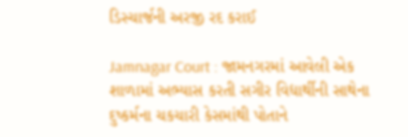ડિસ્ચાર્જની અરજી રદ કરાઈ

Jamnagar Court : જામનગરમાં આવેલી એક શાળામાં અભ્યાસ કરતી સગીર વિદ્યાર્થીની સાથેના દુષ્કર્મના ચકચારી કેસમાંથી પોતાને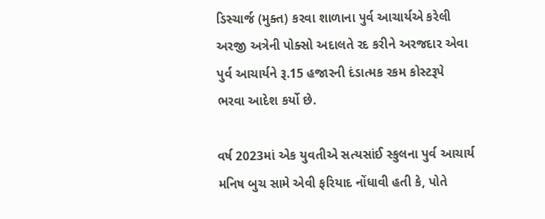ડિસ્ચાર્જ (મુક્ત) કરવા શાળાના પુર્વ આચાર્યએ કરેલી અરજી અત્રેની પોક્સો અદાલતે રદ કરીને અરજદાર એવા પુર્વ આચાર્યને રૂ.15 હજારની દંડાત્મક રકમ કોસ્ટરૂપે ભરવા આદેશ કર્યો છે.

વર્ષ 2023માં એક યુવતીએ સત્યસાંઈ સ્કુલના પુર્વ આચાર્ય મનિષ બુચ સામે એવી ફરિયાદ નોંધાવી હતી કે, પોતે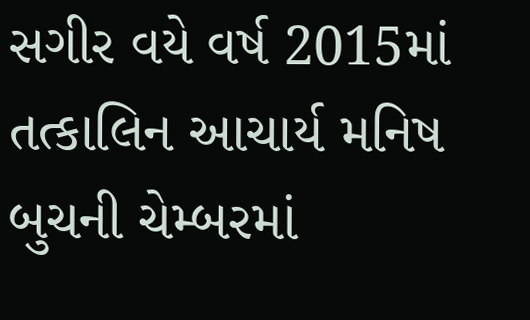સગીર વયે વર્ષ 2015માં તત્કાલિન આચાર્ય મનિષ બુચની ચેમ્બરમાં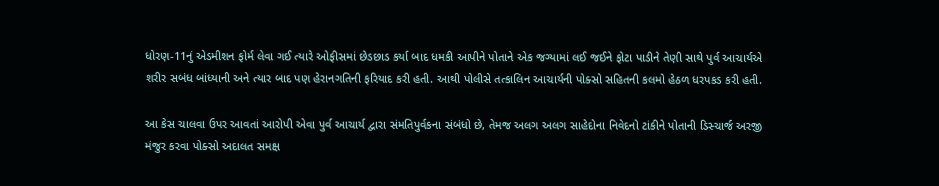ધોરણ-11નું એડમીશન ફોર્મ લેવા ગઈ ત્યારે ઓફીસમાં છેડછાડ કર્યા બાદ ધમકી આપીને પોતાને એક જગ્યામાં લઈ જઈને ફોટા પાડીને તેણી સાથે પુર્વ આચાર્યએ શરીર સબંધ બાંધ્યાની અને ત્યાર બાદ પણ હેરાનગતિની ફરિયાદ કરી હતી. આથી પોલીસે તત્કાલિન આચાર્યની પોક્સો સહિતની કલમો હેઠળ ધરપકડ કરી હતી.

આ કેસ ચાલવા ઉપર આવતાં આરોપી એવા પુર્વ આચાર્ય દ્વારા સંમતિપુર્વકના સંબંધો છે, તેમજ અલગ અલગ સાહેદોના નિવેદનો ટાંકીને પોતાની ડિસ્ચાર્જ અરજી મંજુર કરવા પોક્સો અદાલત સમક્ષ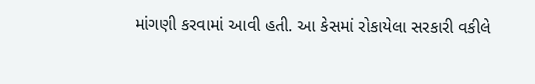માંગણી કરવામાં આવી હતી. આ કેસમાં રોકાયેલા સરકારી વકીલે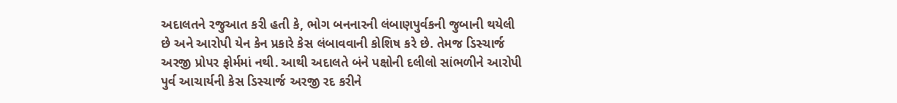અદાલતને રજુઆત કરી હતી કે, ભોગ બનનારની લંબાણપુર્વકની જુબાની થયેલી છે અને આરોપી યેન કેન પ્રકારે કેસ લંબાવવાની કોશિષ કરે છે. તેમજ ડિસ્ચાર્જ અરજી પ્રોપર ફોર્મમાં નથી. આથી અદાલતે બંને પક્ષોની દલીલો સાંભળીને આરોપી પુર્વ આચાર્યની કેસ ડિસ્ચાર્જ અરજી રદ કરીને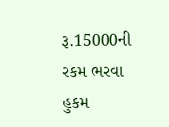રૂ.15000ની રકમ ભરવા હુકમ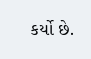કર્યો છે.